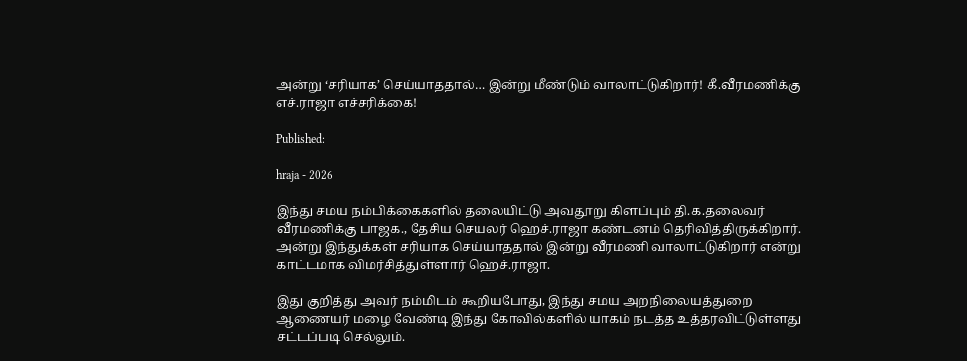அன்று ‘சரியாக’ செய்யாததால்… இன்று மீண்டும் வாலாட்டுகிறார்! கீ.வீரமணிக்கு எச்.ராஜா எச்சரிக்கை!

Published:

hraja - 2026

இந்து சமய நம்பிக்கைகளில் தலையிட்டு அவதூறு கிளப்பும் தி.க.தலைவர் வீரமணிக்கு பாஜக., தேசிய செயலர் ஹெச்.ராஜா கண்டனம் தெரிவித்திருக்கிறார். அன்று இந்துக்கள் சரியாக செய்யாததால் இன்று வீரமணி வாலாட்டுகிறார் என்று காட்டமாக விமர்சித்துள்ளார் ஹெச்.ராஜா.

இது குறித்து அவர் நம்மிடம் கூறியபோது, இந்து சமய அறநிலையத்துறை ஆணையர் மழை வேண்டி இந்து கோவில்களில் யாகம் நடத்த உத்தரவிட்டுள்ளது சட்டப்படி செல்லும்.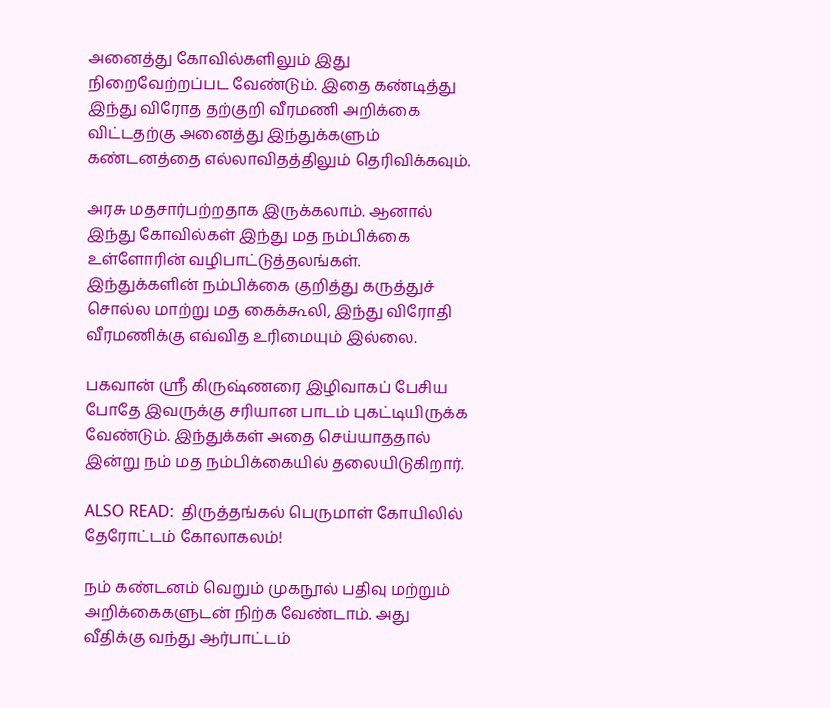அனைத்து கோவில்களிலும் இது நிறைவேற்றப்பட வேண்டும். இதை கண்டித்து இந்து விரோத தற்குறி வீரமணி அறிக்கை விட்டதற்கு அனைத்து இந்துக்களும் கண்டனத்தை எல்லாவிதத்திலும் தெரிவிக்கவும்.

அரசு மதசார்பற்றதாக இருக்கலாம். ஆனால் இந்து கோவில்கள் இந்து மத நம்பிக்கை உள்ளோரின் வழிபாட்டுத்தலங்கள். இந்துக்களின் நம்பிக்கை குறித்து கருத்துச் சொல்ல மாற்று மத கைக்கூலி, இந்து விரோதி வீரமணிக்கு எவ்வித உரிமையும் இல்லை.

பகவான் ஸ்ரீ கிருஷ்ணரை இழிவாகப் பேசிய போதே இவருக்கு சரியான பாடம் புகட்டியிருக்க வேண்டும். இந்துக்கள் அதை செய்யாததால் இன்று நம் மத நம்பிக்கையில் தலையிடுகிறார்.

ALSO READ:  திருத்தங்கல் பெருமாள் கோயிலில் தேரோட்டம் கோலாகலம்!

நம் கண்டனம் வெறும் முகநூல் பதிவு மற்றும் அறிக்கைகளுடன் நிற்க வேண்டாம். அது வீதிக்கு வந்து ஆர்பாட்டம்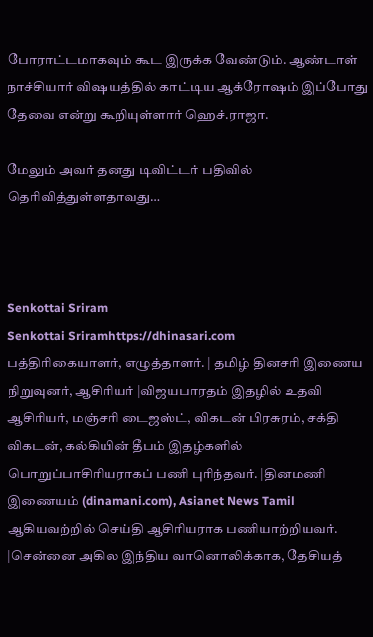போராட்டமாகவும் கூட இருக்க வேண்டும். ஆண்டாள் நாச்சியார் விஷயத்தில் காட்டிய ஆக்ரோஷம் இப்போது தேவை என்று கூறியுள்ளார் ஹெச்.ராஜா.

மேலும் அவர் தனது டிவிட்டர் பதிவில் தெரிவித்துள்ளதாவது…



Senkottai Sriram
Senkottai Sriramhttps://dhinasari.com
பத்திரிகையாளர், எழுத்தாளர். | தமிழ் தினசரி இணைய நிறுவுனர், ஆசிரியர் |விஜயபாரதம் இதழில் உதவி ஆசிரியர், மஞ்சரி டைஜஸ்ட், விகடன் பிரசுரம், சக்தி விகடன், கல்கியின் தீபம் இதழ்களில் பொறுப்பாசிரியராகப் பணி புரிந்தவர். |தினமணி இணையம் (dinamani.com), Asianet News Tamil ஆகியவற்றில் செய்தி ஆசிரியராக பணியாற்றியவர். |சென்னை அகில இந்திய வானொலிக்காக, தேசியத்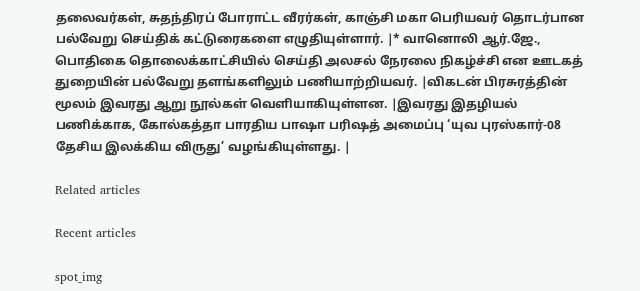தலைவர்கள், சுதந்திரப் போராட்ட வீரர்கள், காஞ்சி மகா பெரியவர் தொடர்பான பல்வேறு செய்திக் கட்டுரைகளை எழுதியுள்ளார். |* வானொலி ஆர்.ஜே., பொதிகை தொலைக்காட்சியில் செய்தி அலசல் நேரலை நிகழ்ச்சி என ஊடகத் துறையின் பல்வேறு தளங்களிலும் பணியாற்றியவர். |விகடன் பிரசுரத்தின் மூலம் இவரது ஆறு நூல்கள் வெளியாகியுள்ளன. |இவரது இதழியல் பணிக்காக, கோல்கத்தா பாரதிய பாஷா பரிஷத் அமைப்பு ‘யுவ புரஸ்கார்-08 தேசிய இலக்கிய விருது’ வழங்கியுள்ளது. |

Related articles

Recent articles

spot_img